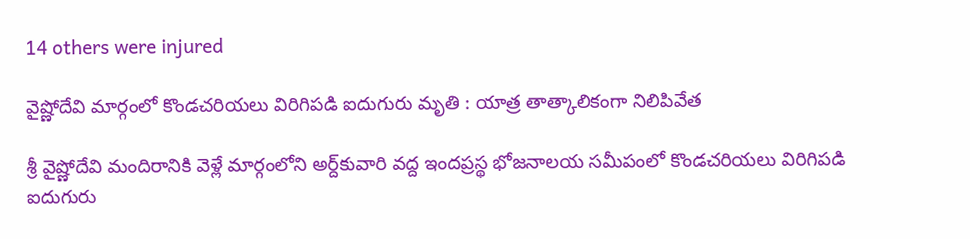14 others were injured

వైష్ణోదేవి మార్గంలో కొండచరియలు విరిగిపడి ఐదుగురు మృతి : యాత్ర తాత్కాలికంగా నిలిపివేత

శ్రీ వైష్ణోదేవి మందిరానికి వెళ్లే మార్గంలోని అర్ద్‌కువారి వద్ద ఇందప్రస్థ భోజనాలయ సమీపంలో కొండచరియలు విరిగిపడి ఐదుగురు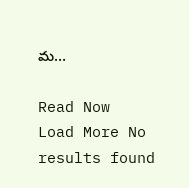మ…

Read Now
Load More No results found